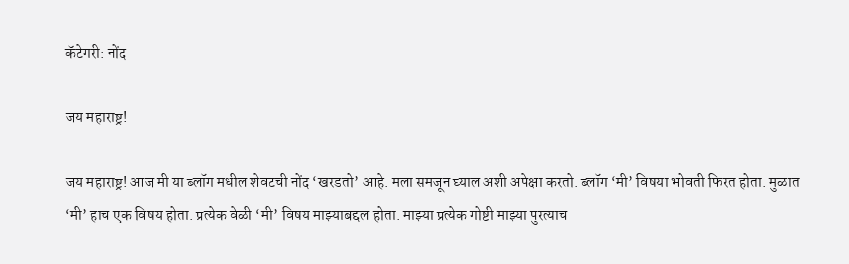कॅटेगरी: नोंद

जय महाराष्ट्र!

जय महाराष्ट्र! आज मी या ब्लॉग मधील शेवटची नोंद ‘खरडतो’ आहे. मला समजून घ्याल अशी अपेक्षा करतो. ब्लॉग ‘मी’ विषया भोवती फिरत होता. मुळात ‘मी’ हाच एक विषय होता. प्रत्येक वेळी ‘मी’ विषय माझ्याबद्दल होता. माझ्या प्रत्येक गोष्टी माझ्या पुरत्याच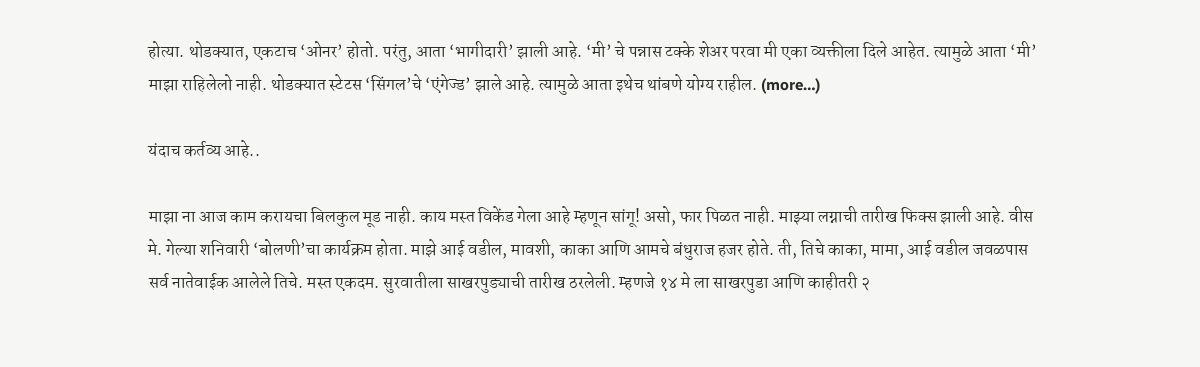होत्या. थोडक्यात, एकटाच ‘ओनर’ होतो. परंतु, आता ‘भागीदारी’ झाली आहे. ‘मी’ चे पन्नास टक्के शेअर परवा मी एका व्यक्तीला दिले आहेत. त्यामुळे आता ‘मी’ माझा राहिलेलो नाही. थोडक्यात स्टेटस ‘सिंगल’चे ‘एंगेज्ड’ झाले आहे. त्यामुळे आता इथेच थांबणे योग्य राहील. (more…)

यंदाच कर्तव्य आहे..

माझा ना आज काम करायचा बिलकुल मूड नाही. काय मस्त विकेंड गेला आहे म्हणून सांगू! असो, फार पिळत नाही. माझ्या लग्नाची तारीख फिक्स झाली आहे. वीस मे. गेल्या शनिवारी ‘बोलणी’चा कार्यक्रम होता. माझे आई वडील, मावशी, काका आणि आमचे बंधुराज हजर होते. ती, तिचे काका, मामा, आई वडील जवळपास सर्व नातेवाईक आलेले तिचे. मस्त एकदम. सुरवातीला साखरपुड्याची तारीख ठरलेली. म्हणजे १४ मे ला साखरपुडा आणि काहीतरी २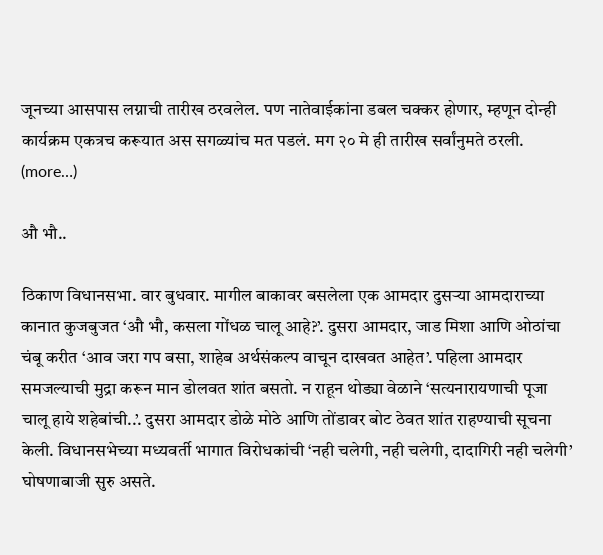जूनच्या आसपास लग्नाची तारीख ठरवलेल. पण नातेवाईकांना डबल चक्कर होणार, म्हणून दोन्ही कार्यक्रम एकत्रच करूयात अस सगळ्यांच मत पडलं. मग २० मे ही तारीख सर्वांनुमते ठरली. (more…)

औ भौ..

ठिकाण विधानसभा. वार बुधवार. मागील बाकावर बसलेला एक आमदार दुसऱ्या आमदाराच्या कानात कुजबुजत ‘औ भौ, कसला गोंधळ चालू आहे?’. दुसरा आमदार, जाड मिशा आणि ओठांचा चंबू करीत ‘आव जरा गप बसा, शाहेब अर्थसंकल्प वाचून दाखवत आहेत’. पहिला आमदार समजल्याची मुद्रा करून मान डोलवत शांत बसतो. न राहून थोड्या वेळाने ‘सत्यनारायणाची पूजा चालू हाये शहेबांची..’. दुसरा आमदार डोळे मोठे आणि तोंडावर बोट ठेवत शांत राहण्याची सूचना केली. विधानसभेच्या मध्यवर्ती भागात विरोधकांची ‘नही चलेगी, नही चलेगी, दादागिरी नही चलेगी’ घोषणाबाजी सुरु असते.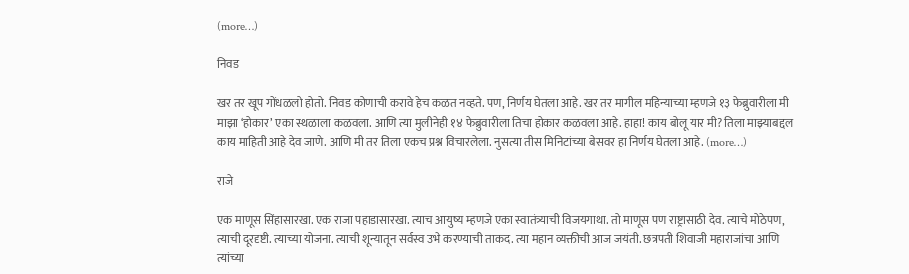(more…)

निवड

खर तर खूप गोंधळलो होतो. निवड कोणाची करावे हेच कळत नव्हते. पण, निर्णय घेतला आहे. खर तर मागील महिन्याच्या म्हणजे १३ फेब्रुवारीला मी माझा ‘होकार’ एका स्थळाला कळवला. आणि त्या मुलीनेही १४ फेब्रुवारीला तिचा होकार कळवला आहे. हाहा! काय बोलू यार मी? तिला माझ्याबद्दल काय माहिती आहे देव जाणे. आणि मी तर तिला एकच प्रश्न विचारलेला. नुसत्या तीस मिनिटांच्या बेसवर हा निर्णय घेतला आहे. (more…)

राजे

एक माणूस सिंहासारखा. एक राजा पहाडासारखा. त्याच आयुष्य म्हणजे एका स्वातंत्र्याची विजयगाथा. तो माणूस पण राष्ट्रासाठी देव. त्याचे मोठेपण, त्याची दूरदृष्टी. त्याच्या योजना. त्याची शून्यातून सर्वस्व उभे करण्याची ताकद. त्या महान व्यक्तीची आज जयंती. छत्रपती शिवाजी महाराजांचा आणि त्यांच्या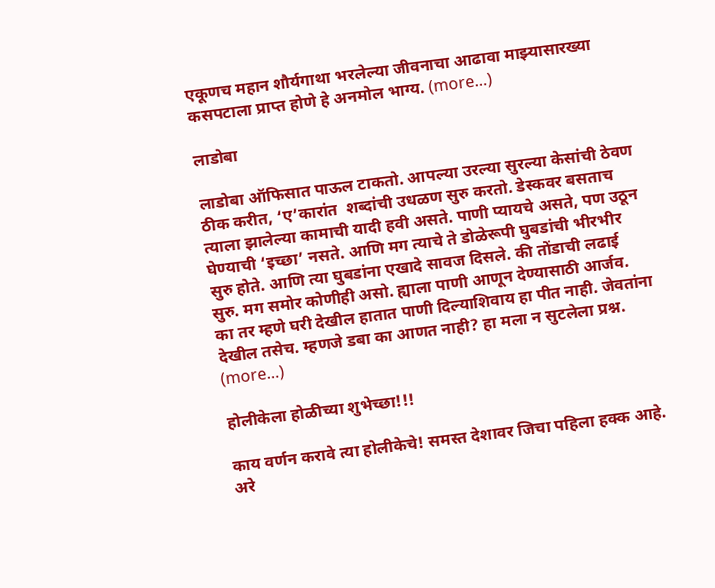एकूणच महान शौर्यगाथा भरलेल्या जीवनाचा आढावा माझ्यासारख्या कसपटाला प्राप्त होणे हे अनमोल भाग्य. (more…)

लाडोबा

लाडोबा ऑफिसात पाऊल टाकतो. आपल्या उरल्या सुरल्या केसांची ठेवण ठीक करीत, ‘ए’कारांत  शब्दांची उधळण सुरु करतो. डेस्कवर बसताच त्याला झालेल्या कामाची यादी हवी असते. पाणी प्यायचे असते, पण उठून घेण्याची ‘इच्छा’ नसते. आणि मग त्याचे ते डोळेरूपी घुबडांची भीरभीर सुरु होते. आणि त्या घुबडांना एखादे सावज दिसले. की तोंडाची लढाई सुरु. मग समोर कोणीही असो. ह्याला पाणी आणून देण्यासाठी आर्जव. का तर म्हणे घरी देखील हातात पाणी दिल्याशिवाय हा पीत नाही. जेवतांना देखील तसेच. म्हणजे डबा का आणत नाही? हा मला न सुटलेला प्रश्न. (more…)

होलीकेला होळीच्या शुभेच्छा!!!

काय वर्णन करावे त्या होलीकेचे! समस्त देशावर जिचा पहिला हक्क आहे. अरे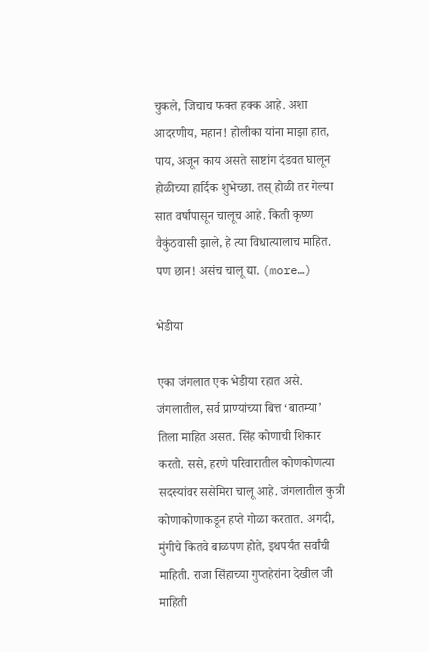चुकले, जिचाच फक्त हक्क आहे. अशा आदरणीय, महान! होलीका यांना माझा हात, पाय, अजून काय असते साष्टांग दंडवत घालून होळीच्या हार्दिक शुभेच्छा. तस् होळी तर गेल्या सात वर्षांपासून चालूच आहे. किती कृष्ण वैकुंठवासी झाले, हे त्या विधात्यालाच माहित. पण छान! असंच चालू द्या. (more…)

भेडीया

एका जंगलात एक भेडीया रहात असे. जंगलातील, सर्व प्राण्यांच्या बित्त ‘बातम्या’ तिला माहित असत. सिंह कोणाची शिकार करतो. ससे, हरणे परिवारातील कोणकोणत्या सदस्यांवर ससेमिरा चालू आहे. जंगलातील कुत्री कोणाकोणाकडून हप्ते गोळा करतात. अगदी, मुंगीचे कितवे बाळपण होते, इथपर्यंत सर्वांची माहिती. राजा सिंहाच्या गुप्तहेरांना देखील जी माहिती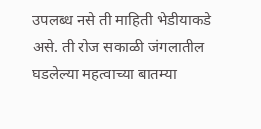उपलब्ध नसे ती माहिती भेडीयाकडे असे. ती रोज सकाळी जंगलातील घडलेल्या महत्वाच्या बातम्या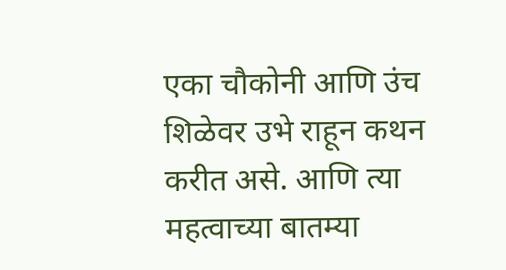एका चौकोनी आणि उंच शिळेवर उभे राहून कथन करीत असे. आणि त्या महत्वाच्या बातम्या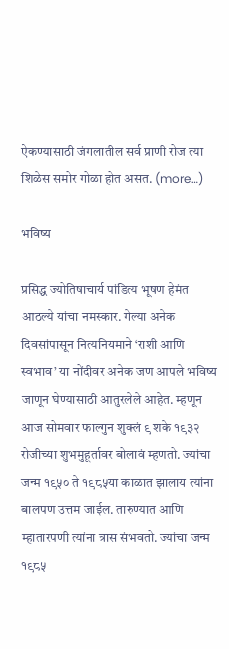ऐकण्यासाठी जंगलातील सर्व प्राणी रोज त्या शिळेस समोर गोळा होत असत. (more…)

भविष्य

प्रसिद्ध ज्योतिषाचार्य पांडित्य भूषण हेमंत आठल्ये यांचा नमस्कार. गेल्या अनेक दिवसांपासून नित्यनियमाने ‘राशी आणि स्वभाव’ या नोंदीवर अनेक जण आपले भविष्य जाणून घेण्यासाठी आतुरलेले आहेत. म्हणून आज सोमवार फाल्गुन शुक्लं ९ शके १९३२ रोजीच्या शुभमुहूर्तावर बोलावं म्हणतो. ज्यांचा जन्म १९५० ते १९८५या काळात झालाय त्यांना बालपण उत्तम जाईल. तारुण्यात आणि म्हातारपणी त्यांना त्रास संभवतो. ज्यांचा जन्म १९८५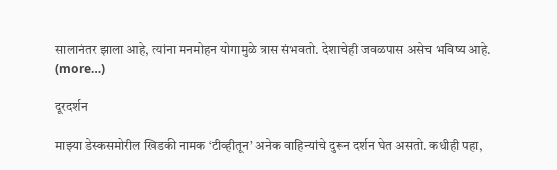सालानंतर झाला आहे, त्यांना मनमोहन योगामुळे त्रास संभवतो. देशाचेही जवळपास असेच भविष्य आहे. (more…)

दूरदर्शन

माझ्या डेस्कसमोरील खिडकी नामक ‘टीव्हीतून’ अनेक वाहिन्यांचे दुरून दर्शन घेत असतो. कधीही पहा,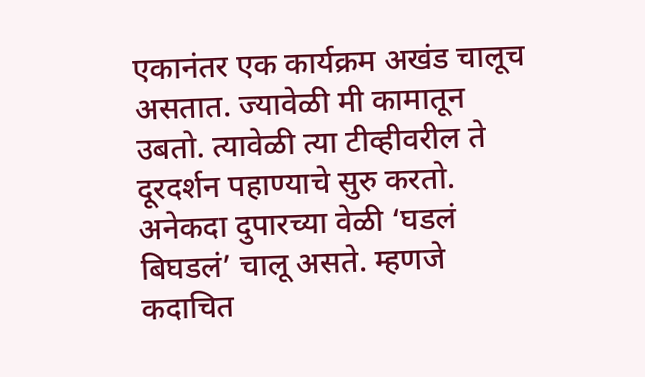एकानंतर एक कार्यक्रम अखंड चालूच असतात. ज्यावेळी मी कामातून उबतो. त्यावेळी त्या टीव्हीवरील ते दूरदर्शन पहाण्याचे सुरु करतो. अनेकदा दुपारच्या वेळी ‘घडलं बिघडलं’ चालू असते. म्हणजे कदाचित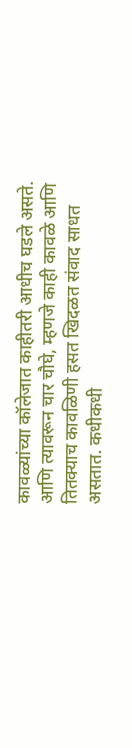कावळ्यांच्या कॉलेजात काहीतरी आधीच घडले असते. आणि त्यावरून चार चौघे, म्हणजे काही कावळे आणि तितक्याच कावळिणी हसत खिदळत संवाद साधत असतात. कधीकधी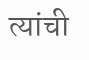त्यांची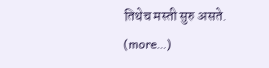तिथेच मस्ती सुरु असते. (more…)